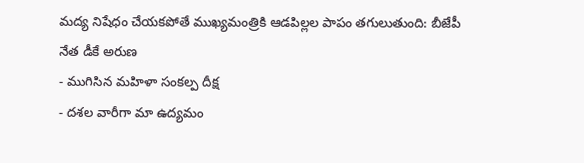మద్య నిషేధం చేయకపోతే ముఖ్యమంత్రికి ఆడపిల్లల పాపం తగులుతుంది: బీజేపీ నేత డీకే అరుణ
- ముగిసిన మహిళా సంకల్ప దీక్ష
- దశల వారీగా మా ఉద్యమం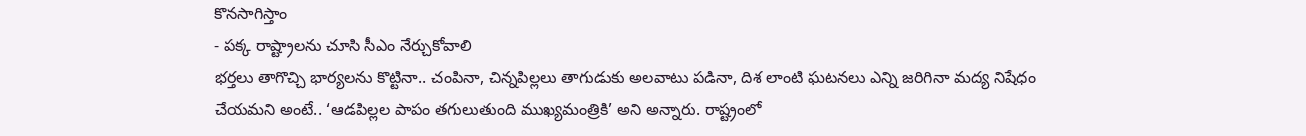కొనసాగిస్తాం
- పక్క రాష్ట్రాలను చూసి సీఎం నేర్చుకోవాలి
భర్తలు తాగొచ్చి భార్యలను కొట్టినా.. చంపినా, చిన్నపిల్లలు తాగుడుకు అలవాటు పడినా, దిశ లాంటి ఘటనలు ఎన్ని జరిగినా మద్య నిషేధం చేయమని అంటే.. ‘ఆడపిల్లల పాపం తగులుతుంది ముఖ్యమంత్రికి’ అని అన్నారు. రాష్ట్రంలో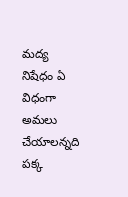మద్య నిషేధం ఏ విధంగా అమలు చేయాలన్నది పక్క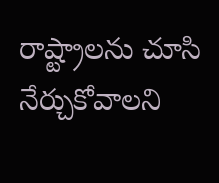రాష్ట్రాలను చూసి నేర్చుకోవాలని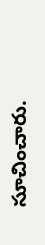సూచించారు.